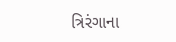ત્રિરંગાના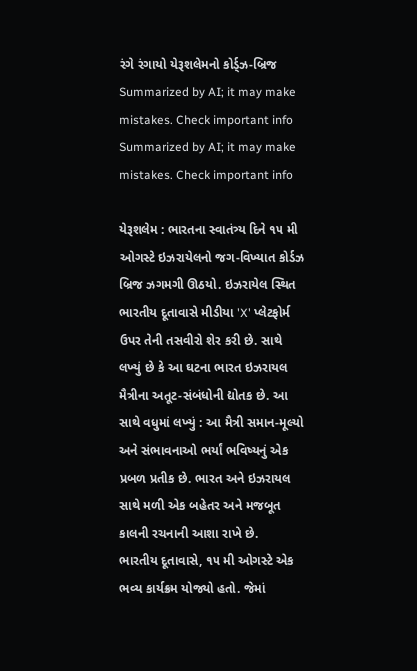રંગે રંગાયો યેરૂશલેમનો કોર્ડ્ઝ-બ્રિજ
Summarized by AI; it may make mistakes. Check important info
Summarized by AI; it may make mistakes. Check important info

યેરૂશલેમ : ભારતના સ્વાતંત્ર્ય દિને ૧૫ મી ઓગસ્ટે ઇઝરાયેલનો જગ-વિખ્યાત કોર્ડઝ બ્રિજ ઝગમગી ઊઠયો. ઇઝરાયેલ સ્થિત ભારતીય દૂતાવાસે મીડીયા 'X' પ્લેટફોર્મ ઉપર તેની તસવીરો શેર કરી છે. સાથે લખ્યું છે કે આ ઘટના ભારત ઇઝરાયલ મૈત્રીના અતૂટ-સંબંધોની દ્યોતક છે. આ સાથે વધુમાં લખ્યું : આ મૈત્રી સમાન-મૂલ્યો અને સંભાવનાઓ ભર્યાં ભવિષ્યનું એક પ્રબળ પ્રતીક છે. ભારત અને ઇઝરાયલ સાથે મળી એક બહેતર અને મજબૂત કાલની રચનાની આશા રાખે છે.
ભારતીય દૂતાવાસે, ૧૫ મી ઓગસ્ટે એક ભવ્ય કાર્યક્રમ યોજ્યો હતો. જેમાં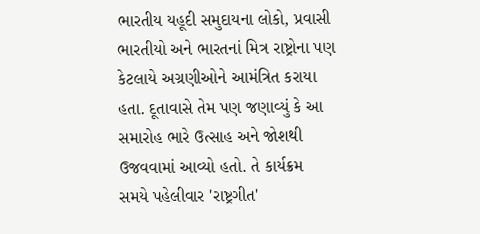ભારતીય યહૂદી સમુદાયના લોકો, પ્રવાસી ભારતીયો અને ભારતનાં મિત્ર રાષ્ટ્રોના પણ કેટલાયે અગ્રણીઓને આમંત્રિત કરાયા હતા. દૂતાવાસે તેમ પણ જણાવ્યું કે આ સમારોહ ભારે ઉત્સાહ અને જોશથી ઉજવવામાં આવ્યો હતો. તે કાર્યક્રમ સમયે પહેલીવાર 'રાષ્ટ્રગીત'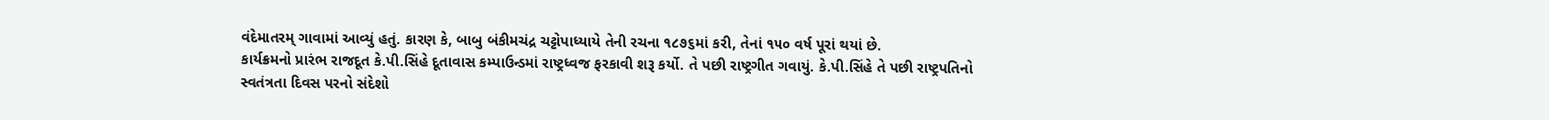વંદેમાતરમ્ ગાવામાં આવ્યું હતું. કારણ કે, બાબુ બંકીમચંદ્ર ચટ્ટોપાધ્યાયે તેની રચના ૧૮૭૬માં કરી, તેનાં ૧૫૦ વર્ષ પૂરાં થયાં છે.
કાર્યક્રમનો પ્રારંભ રાજદૂત કે.પી.સિંહે દૂતાવાસ કમ્પાઉન્ડમાં રાષ્ટ્રધ્વજ ફરકાવી શરૂ કર્યો. તે પછી રાષ્ટ્રગીત ગવાયું. કે.પી.સિંહે તે પછી રાષ્ટ્રપતિનો સ્વતંત્રતા દિવસ પરનો સંદેશો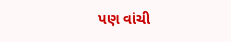પણ વાંચી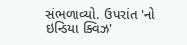સંભળાવ્યો. ઉપરાંત 'નો ઇન્ડિયા ક્વિઝ'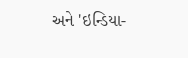અને 'ઇન્ડિયા-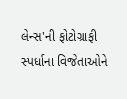લેન્સ'ની ફોટોગ્રાફી સ્પર્ધાના વિજેતાઓને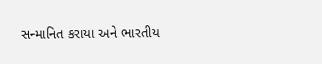સન્માનિત કરાયા અને ભારતીય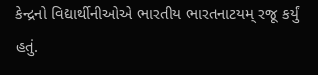કેન્દ્રનો વિદ્યાર્થીનીઓએ ભારતીય ભારતનાટયમ્ રજૂ કર્યું હતું.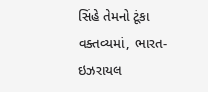સિંહે તેમનો ટૂંકા વક્તવ્યમાં, ભારત-ઇઝરાયલ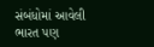સંબંધોમાં આવેલી ભારત પણ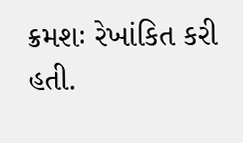ક્રમશઃ રેખાંકિત કરી હતી.